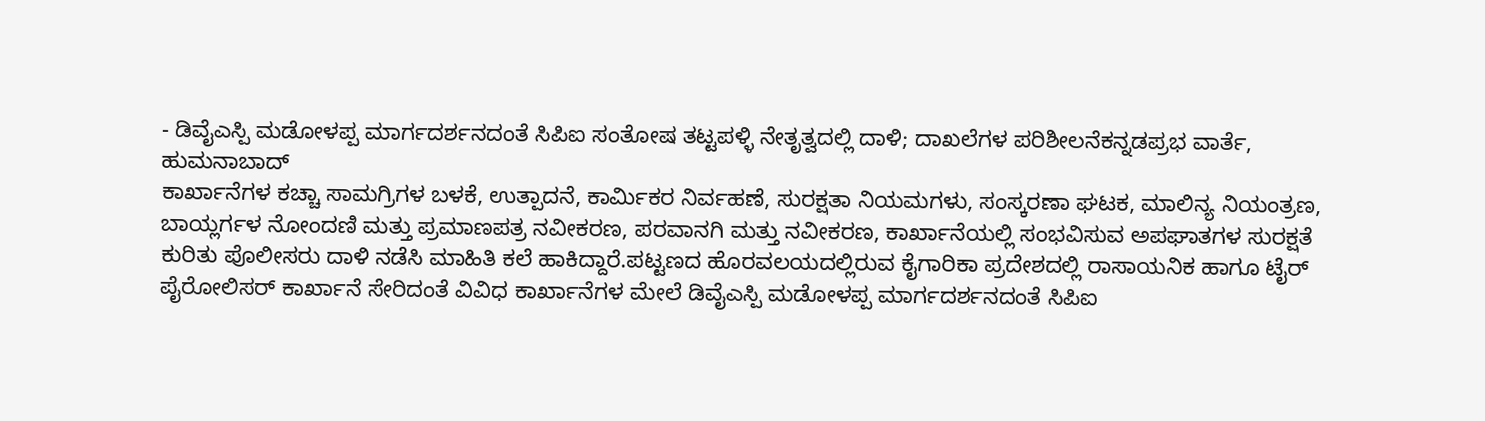- ಡಿವೈಎಸ್ಪಿ ಮಡೋಳಪ್ಪ ಮಾರ್ಗದರ್ಶನದಂತೆ ಸಿಪಿಐ ಸಂತೋಷ ತಟ್ಟಪಳ್ಳಿ ನೇತೃತ್ವದಲ್ಲಿ ದಾಳಿ; ದಾಖಲೆಗಳ ಪರಿಶೀಲನೆಕನ್ನಡಪ್ರಭ ವಾರ್ತೆ, ಹುಮನಾಬಾದ್
ಕಾರ್ಖಾನೆಗಳ ಕಚ್ಚಾ ಸಾಮಗ್ರಿಗಳ ಬಳಕೆ, ಉತ್ಪಾದನೆ, ಕಾರ್ಮಿಕರ ನಿರ್ವಹಣೆ, ಸುರಕ್ಷತಾ ನಿಯಮಗಳು, ಸಂಸ್ಕರಣಾ ಘಟಕ, ಮಾಲಿನ್ಯ ನಿಯಂತ್ರಣ, ಬಾಯ್ಲರ್ಗಳ ನೋಂದಣಿ ಮತ್ತು ಪ್ರಮಾಣಪತ್ರ ನವೀಕರಣ, ಪರವಾನಗಿ ಮತ್ತು ನವೀಕರಣ, ಕಾರ್ಖಾನೆಯಲ್ಲಿ ಸಂಭವಿಸುವ ಅಪಘಾತಗಳ ಸುರಕ್ಷತೆ ಕುರಿತು ಪೊಲೀಸರು ದಾಳಿ ನಡೆಸಿ ಮಾಹಿತಿ ಕಲೆ ಹಾಕಿದ್ದಾರೆ.ಪಟ್ಟಣದ ಹೊರವಲಯದಲ್ಲಿರುವ ಕೈಗಾರಿಕಾ ಪ್ರದೇಶದಲ್ಲಿ ರಾಸಾಯನಿಕ ಹಾಗೂ ಟೈರ್ ಪೈರೋಲಿಸರ್ ಕಾರ್ಖಾನೆ ಸೇರಿದಂತೆ ವಿವಿಧ ಕಾರ್ಖಾನೆಗಳ ಮೇಲೆ ಡಿವೈಎಸ್ಪಿ ಮಡೋಳಪ್ಪ ಮಾರ್ಗದರ್ಶನದಂತೆ ಸಿಪಿಐ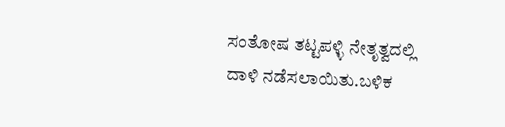ಸಂತೋಷ ತಟ್ಟಪಳ್ಳಿ ನೇತೃತ್ವದಲ್ಲಿ ದಾಳಿ ನಡೆಸಲಾಯಿತು.ಬಳಿಕ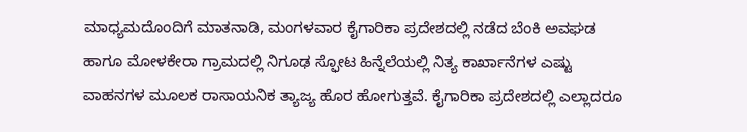ಮಾಧ್ಯಮದೊಂದಿಗೆ ಮಾತನಾಡಿ, ಮಂಗಳವಾರ ಕೈಗಾರಿಕಾ ಪ್ರದೇಶದಲ್ಲಿ ನಡೆದ ಬೆಂಕಿ ಅವಘಡ ಹಾಗೂ ಮೋಳಕೇರಾ ಗ್ರಾಮದಲ್ಲಿ ನಿಗೂಢ ಸ್ಫೋಟ ಹಿನ್ನೆಲೆಯಲ್ಲಿ ನಿತ್ಯ ಕಾರ್ಖಾನೆಗಳ ಎಷ್ಟು ವಾಹನಗಳ ಮೂಲಕ ರಾಸಾಯನಿಕ ತ್ಯಾಜ್ಯ ಹೊರ ಹೋಗುತ್ತವೆ. ಕೈಗಾರಿಕಾ ಪ್ರದೇಶದಲ್ಲಿ ಎಲ್ಲಾದರೂ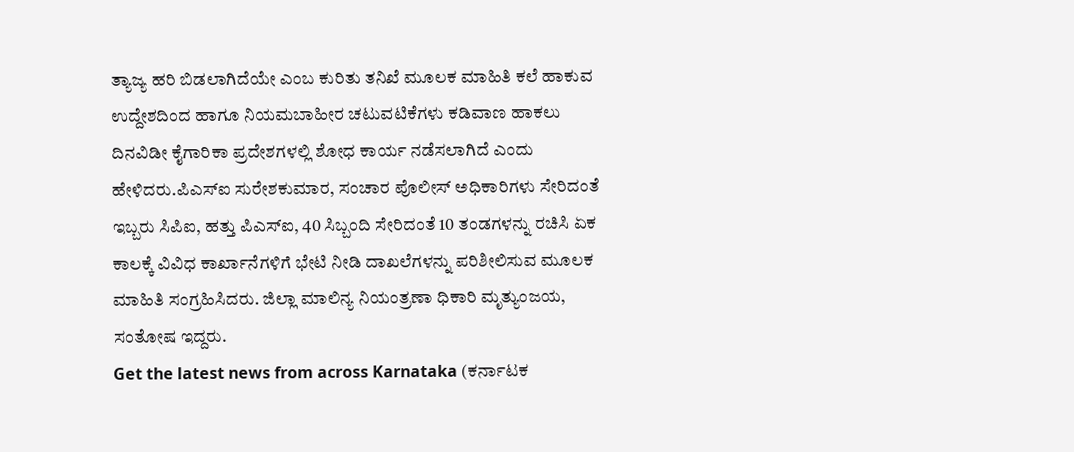ತ್ಯಾಜ್ಯ ಹರಿ ಬಿಡಲಾಗಿದೆಯೇ ಎಂಬ ಕುರಿತು ತನಿಖೆ ಮೂಲಕ ಮಾಹಿತಿ ಕಲೆ ಹಾಕುವ ಉದ್ದೇಶದಿಂದ ಹಾಗೂ ನಿಯಮಬಾಹೀರ ಚಟುವಟಿಕೆಗಳು ಕಡಿವಾಣ ಹಾಕಲು ದಿನವಿಡೀ ಕೈಗಾರಿಕಾ ಪ್ರದೇಶಗಳಲ್ಲಿ ಶೋಧ ಕಾರ್ಯ ನಡೆಸಲಾಗಿದೆ ಎಂದು ಹೇಳಿದರು.ಪಿಎಸ್ಐ ಸುರೇಶಕುಮಾರ, ಸಂಚಾರ ಪೊಲೀಸ್ ಅಧಿಕಾರಿಗಳು ಸೇರಿದಂತೆ ಇಬ್ಬರು ಸಿಪಿಐ, ಹತ್ತು ಪಿಎಸ್ಐ, 40 ಸಿಬ್ಬಂದಿ ಸೇರಿದಂತೆ 10 ತಂಡಗಳನ್ನು ರಚಿಸಿ ಏಕ ಕಾಲಕ್ಕೆ ವಿವಿಧ ಕಾರ್ಖಾನೆಗಳಿಗೆ ಭೇಟಿ ನೀಡಿ ದಾಖಲೆಗಳನ್ನು ಪರಿಶೀಲಿಸುವ ಮೂಲಕ ಮಾಹಿತಿ ಸಂಗ್ರಹಿಸಿದರು. ಜಿಲ್ಲಾ ಮಾಲಿನ್ಯ ನಿಯಂತ್ರಣಾ ಧಿಕಾರಿ ಮೃತ್ಯುಂಜಯ, ಸಂತೋಷ ಇದ್ದರು.
Get the latest news from across Karnataka (ಕರ್ನಾಟಕ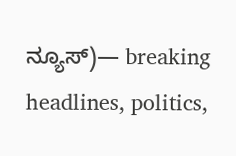ನ್ಯೂಸ್)— breaking headlines, politics,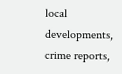local developments, crime reports,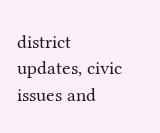district updates, civic issues and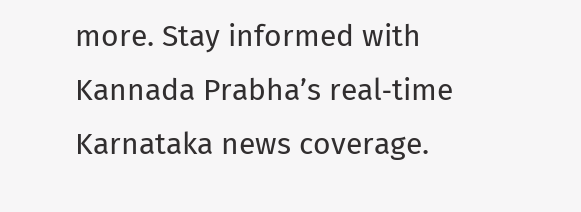more. Stay informed with Kannada Prabha’s real‑time Karnataka news coverage.